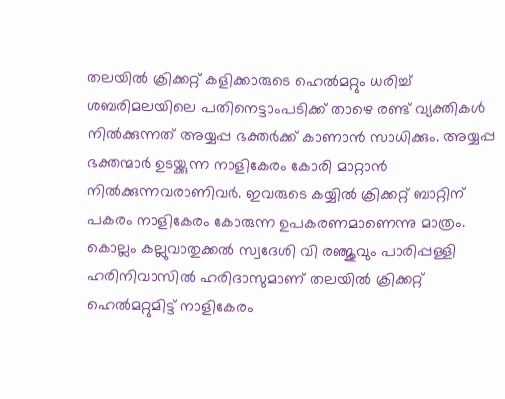തലയിൽ ക്രിക്കറ്റ് കളിക്കാരുടെ ഹെൽമറ്റും ധരിച്ച് ശബരിമലയിലെ പതിനെട്ടാംപടിക്ക് താഴെ രണ്ട് വ്യക്തികൾ നിൽക്കുന്നത് അയ്യപ്പ ഭക്തർക്ക് കാണാൻ സാധിക്കും. അയ്യപ്പ ഭക്തന്മാർ ഉടയ്ക്കുന്ന നാളികേരം കോരി മാറ്റാൻ നിൽക്കുന്നവരാണിവർ. ഇവരുടെ കയ്യിൽ ക്രിക്കറ്റ് ബാറ്റിന് പകരം നാളികേരം കോരുന്ന ഉപകരണമാണെന്നു മാത്രം. കൊല്ലം കല്ലുവാതുക്കൽ സ്വദേശി വി രഞ്ജുവും പാരിപ്പള്ളി ഹരിനിവാസിൽ ഹരിദാസുമാണ് തലയിൽ ക്രിക്കറ്റ് ഹെൽമറ്റുമിട്ട് നാളികേരം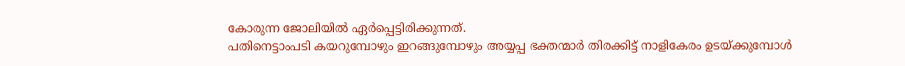കോരുന്ന ജോലിയിൽ ഏർപ്പെട്ടിരിക്കുന്നത്.
പതിനെട്ടാംപടി കയറുമ്പോഴും ഇറങ്ങുമ്പോഴും അയ്യപ്പ ഭക്തന്മാർ തിരക്കിട്ട് നാളികേരം ഉടയ്ക്കുമ്പോൾ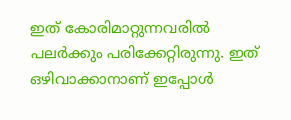ഇത് കോരിമാറ്റുന്നവരിൽ പലർക്കും പരിക്കേറ്റിരുന്നു. ഇത് ഒഴിവാക്കാനാണ് ഇപ്പോൾ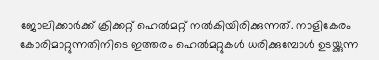ജോലിക്കാർക്ക് ക്രിക്കറ്റ് ഹെൽമറ്റ് നൽകിയിരിക്കുന്നത്. നാളികേരം കോരിമാറ്റുന്നതിനിടെ ഇത്തരം ഹെൽമറ്റുകൾ ധരിക്കുമ്പോൾ ഉടയ്ക്കുന്ന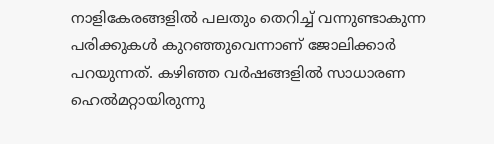നാളികേരങ്ങളിൽ പലതും തെറിച്ച് വന്നുണ്ടാകുന്ന പരിക്കുകൾ കുറഞ്ഞുവെന്നാണ് ജോലിക്കാർ പറയുന്നത്. കഴിഞ്ഞ വർഷങ്ങളിൽ സാധാരണ ഹെൽമറ്റായിരുന്നു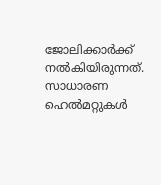ജോലിക്കാർക്ക് നൽകിയിരുന്നത്. സാധാരണ ഹെൽമറ്റുകൾ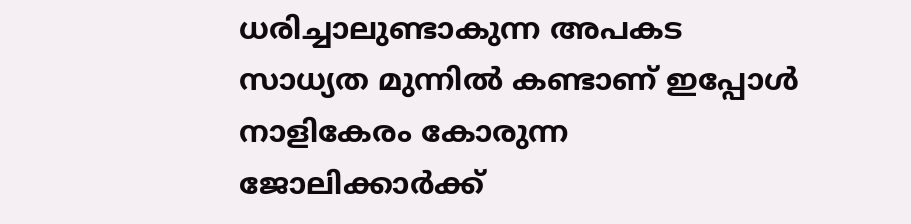ധരിച്ചാലുണ്ടാകുന്ന അപകട സാധ്യത മുന്നിൽ കണ്ടാണ് ഇപ്പോൾ നാളികേരം കോരുന്ന ജോലിക്കാർക്ക്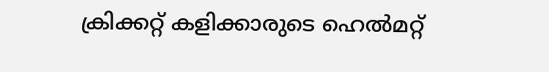ക്രിക്കറ്റ് കളിക്കാരുടെ ഹെൽമറ്റ്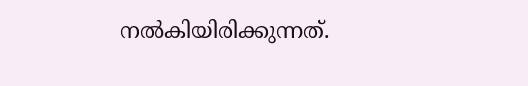നൽകിയിരിക്കുന്നത്.